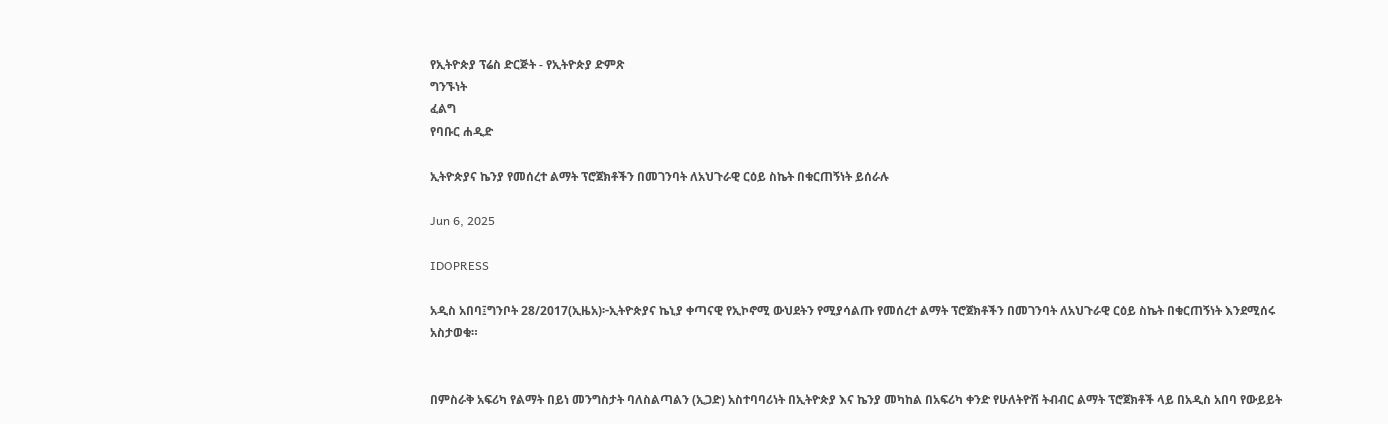የኢትዮጵያ ፕሬስ ድርጅት - የኢትዮጵያ ድምጽ
ግንኙነት
ፈልግ
የባቡር ሐዲድ

ኢትዮጵያና ኬንያ የመሰረተ ልማት ፕሮጀክቶችን በመገንባት ለአህጉራዊ ርዕይ ስኬት በቁርጠኝነት ይሰራሉ

Jun 6, 2025

IDOPRESS

አዲስ አበባ፤ግንቦት 28/2017(ኢዜአ)፦ኢትዮጵያና ኬኒያ ቀጣናዊ የኢኮኖሚ ውህደትን የሚያሳልጡ የመሰረተ ልማት ፕሮጀክቶችን በመገንባት ለአህጉራዊ ርዕይ ስኬት በቁርጠኝነት እንደሚሰሩ አስታወቁ።


በምስራቅ አፍሪካ የልማት በይነ መንግስታት ባለስልጣልን (ኢጋድ) አስተባባሪነት በኢትዮጵያ እና ኬንያ መካከል በአፍሪካ ቀንድ የሁለትዮሽ ትብብር ልማት ፕሮጀክቶች ላይ በአዲስ አበባ የውይይት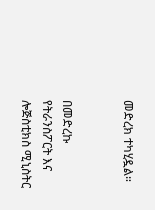መድረክ ተካሂዷል።


በመድረኩ የትራንስፖርት እና ሎጅስቲክስ ሚኒስትር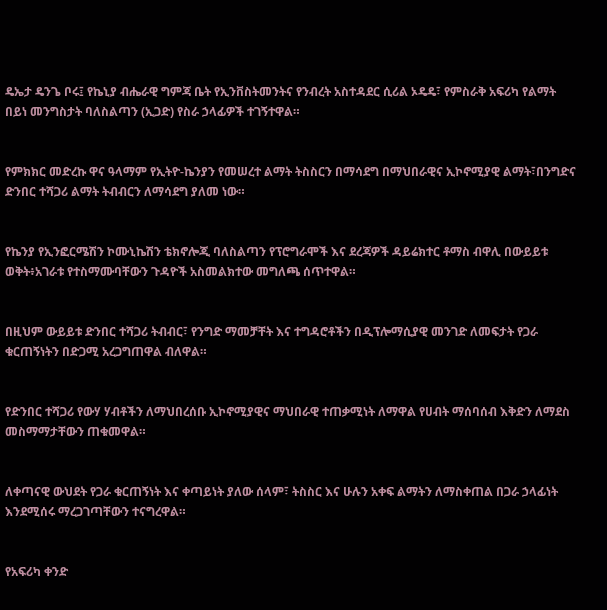ዴኤታ ዴንጌ ቦሩ፤ የኬኒያ ብሔራዊ ግምጃ ቤት የኢንቨስትመንትና የንብረት አስተዳደር ሲሪል ኦዴዴ፣ የምስራቅ አፍሪካ የልማት በይነ መንግስታት ባለስልጣን (ኢጋድ) የስራ ኃላፊዎች ተገኝተዋል።


የምክክር መድረኩ ዋና ዓላማም የኢትዮ-ኬንያን የመሠረተ ልማት ትስስርን በማሳደግ በማህበራዊና ኢኮኖሚያዊ ልማት፣በንግድና ድንበር ተሻጋሪ ልማት ትብብርን ለማሳደግ ያለመ ነው።


የኬንያ የኢንፎርሜሽን ኮሙኒኬሽን ቴክኖሎጂ ባለስልጣን የፕሮግራሞች እና ደረጃዎች ዳይሬክተር ቶማስ ብዋሊ በውይይቱ ወቅት፥አገራቱ የተስማሙባቸውን ጉዳዮች አስመልክተው መግለጫ ሰጥተዋል።


በዚህም ውይይቱ ድንበር ተሻጋሪ ትብብር፣ የንግድ ማመቻቸት እና ተግዳሮቶችን በዲፕሎማሲያዊ መንገድ ለመፍታት የጋራ ቁርጠኝነትን በድጋሚ አረጋግጠዋል ብለዋል።


የድንበር ተሻጋሪ የውሃ ሃብቶችን ለማህበረሰቡ ኢኮኖሚያዊና ማህበራዊ ተጠቃሚነት ለማዋል የሀብት ማሰባሰብ እቅድን ለማደስ መስማማታቸውን ጠቁመዋል።


ለቀጣናዊ ውህደት የጋራ ቁርጠኝነት እና ቀጣይነት ያለው ሰላም፣ ትስስር እና ሁሉን አቀፍ ልማትን ለማስቀጠል በጋራ ኃላፊነት እንደሚሰሩ ማረጋገጣቸውን ተናግረዋል።


የአፍሪካ ቀንድ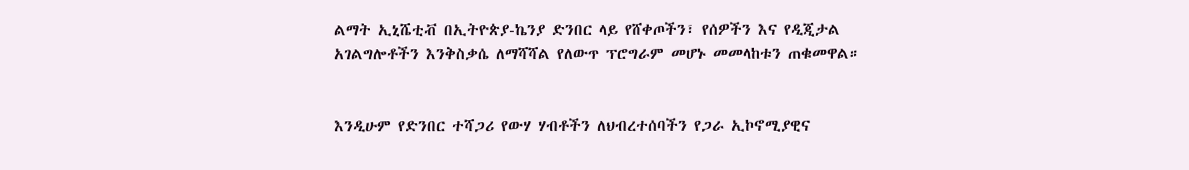ልማት ኢኒሼቲቭ በኢትዮጵያ-ኬንያ ድንበር ላይ የሸቀጦችን፣ የሰዎችን እና የዲጂታል አገልግሎቶችን እንቅስቃሴ ለማሻሻል የለውጥ ፕሮግራም መሆኑ መመላከቱን ጠቁመዋል።


እንዲሁም የድንበር ተሻጋሪ የውሃ ሃብቶችን ለህብረተሰባችን የጋራ ኢኮኖሚያዊና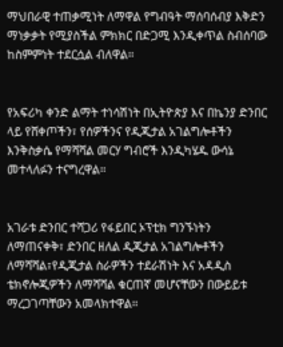ማህበራዊ ተጠቃሚነት ለማዋል የግብዓት ማሰባሰብያ እቅድን ማነቃቃት የሚያስችል ምክክር በድጋሚ እንዲቀጥል ስብሰባው ከስምምነት ተደርሷል ብለዋል።


የአፍሪካ ቀንድ ልማት ተነሳሽነት በኢትዮጵያ እና በኬንያ ድንበር ላይ የሸቀጦችን፣ የሰዎችንና የዲጂታል አገልግሎቶችን እንቅስቃሴ የማሻሻል መርሃ ግብሮች እንዲካሄዱ ውሳኔ መተላለፉን ተናግረዋል።


አገራቱ ድንበር ተሻጋሪ የፋይበር ኦፕቲክ ግንኙነትን ለማጠናቀቅ፣ ድንበር ዘለል ዲጂታል አገልግሎቶችን ለማሻሻል፣የዲጂታል ስራዎችን ተደራሽነት እና አዳዲስ ቴክኖሎጂዎችን ለማሻሻል ቁርጠኛ መሆናቸውን በውይይቱ ማረጋገጣቸውን አመላክተዋል።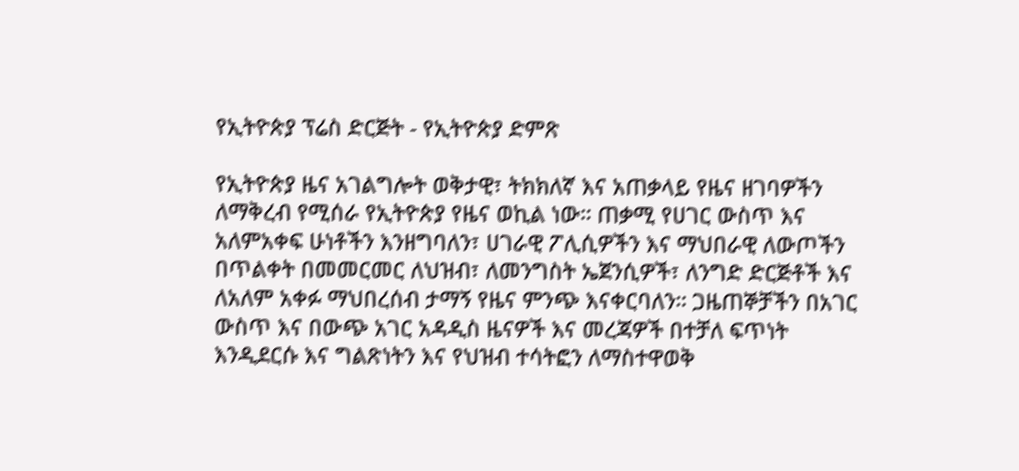የኢትዮጵያ ፕሬስ ድርጅት - የኢትዮጵያ ድምጽ

የኢትዮጵያ ዜና አገልግሎት ወቅታዊ፣ ትክክለኛ እና አጠቃላይ የዜና ዘገባዎችን ለማቅረብ የሚሰራ የኢትዮጵያ የዜና ወኪል ነው። ጠቃሚ የሀገር ውስጥ እና አለምአቀፍ ሁነቶችን እንዘግባለን፣ ሀገራዊ ፖሊሲዎችን እና ማህበራዊ ለውጦችን በጥልቀት በመመርመር ለህዝብ፣ ለመንግስት ኤጀንሲዎች፣ ለንግድ ድርጅቶች እና ለአለም አቀፉ ማህበረሰብ ታማኝ የዜና ምንጭ እናቀርባለን። ጋዜጠኞቻችን በአገር ውስጥ እና በውጭ አገር አዳዲስ ዜናዎች እና መረጃዎች በተቻለ ፍጥነት እንዲደርሱ እና ግልጽነትን እና የህዝብ ተሳትፎን ለማስተዋወቅ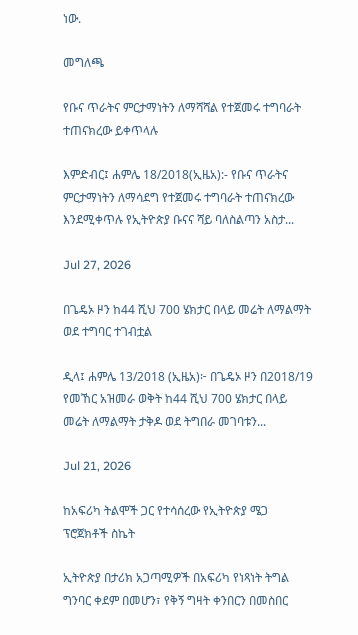ነው.

መግለጫ

የቡና ጥራትና ምርታማነትን ለማሻሻል የተጀመሩ ተግባራት ተጠናክረው ይቀጥላሉ

እምድብር፤ ሐምሌ 18/2018(ኢዜአ):- የቡና ጥራትና ምርታማነትን ለማሳደግ የተጀመሩ ተግባራት ተጠናክረው እንደሚቀጥሉ የኢትዮጵያ ቡናና ሻይ ባለስልጣን አስታ...

Jul 27, 2026

በጌዴኦ ዞን ከ44 ሺህ 700 ሄክታር በላይ መሬት ለማልማት ወደ ተግባር ተገብቷል

ዲላ፤ ሐምሌ 13/2018 (ኢዜአ)፦ በጌዴኦ ዞን በ2018/19 የመኸር አዝመራ ወቅት ከ44 ሺህ 700 ሄክታር በላይ መሬት ለማልማት ታቅዶ ወደ ትግበራ መገባቱን...

Jul 21, 2026

ከአፍሪካ ትልሞች ጋር የተሳሰረው የኢትዮጵያ ሜጋ ፕሮጀክቶች ስኬት

ኢትዮጵያ በታሪክ አጋጣሚዎች በአፍሪካ የነጻነት ትግል ግንባር ቀደም በመሆን፣ የቅኝ ግዛት ቀንበርን በመስበር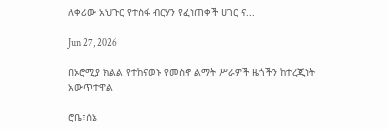ለቀሪው አህጉር የተስፋ ብርሃን የፈነጠቀች ሀገር ና...

Jun 27, 2026

በኦሮሚያ ክልል የተከናወኑ የመስኖ ልማት ሥራዎች ዜጎችን ከተረጂነት አውጥተዋል

ሮቤ፣ሰኔ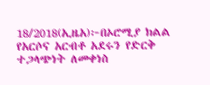18/2018(ኢዜአ)፦በኦሮሚያ ክልል የአርሶና አርብቶ አደሩን የድርቅ ተጋላጭነት ለመቀነስ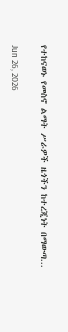የተከናወኑ የመስኖ ልማት ሥራዎች ዜጎችን ከተረጂነት በማውጣ...

Jun 26, 2026